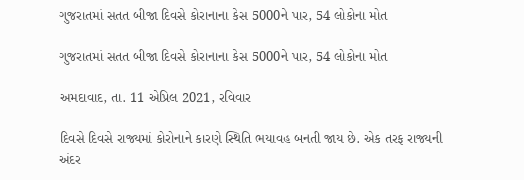ગુજરાતમાં સતત બીજા દિવસે કોરાનાના કેસ 5000ને પાર, 54 લોકોના મોત

ગુજરાતમાં સતત બીજા દિવસે કોરાનાના કેસ 5000ને પાર, 54 લોકોના મોત

અમદાવાદ, તા. 11 એપ્રિલ 2021, રવિવાર

દિવસે દિવસે રાજ્યમાં કોરોનાને કારણે સ્થિતિ ભયાવહ બનતી જાય છે. એક તરફ રાજ્યની અંદર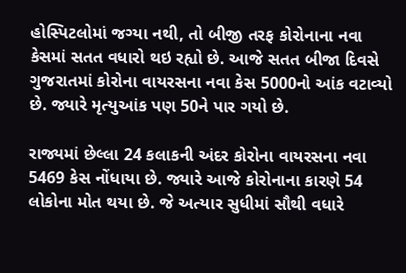હોસ્પિટલોમાં જગ્યા નથી, તો બીજી તરફ કોરોનાના નવા કેસમાં સતત વધારો થઇ રહ્યો છે. આજે સતત બીજા દિવસે ગુજરાતમાં કોરોના વાયરસના નવા કેસ 5000નો આંક વટાવ્યો છે. જ્યારે મૃત્યુઆંક પણ 50ને પાર ગયો છે.

રાજ્યમાં છેલ્લા 24 કલાકની અંદર કોરોના વાયરસના નવા 5469 કેસ નોંધાયા છે. જ્યારે આજે કોરોનાના કારણે 54 લોકોના મોત થયા છે. જે અત્યાર સુધીમાં સૌથી વધારે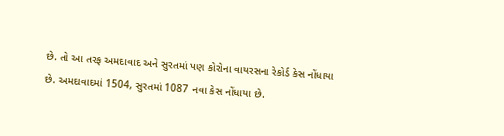છે. તો આ તરફ અમદાવાદ અને સુરતમાં પણ કોરોના વાયરસના રેકોર્ડ કેસ નોંધાયા છે. અમદાવાદમાં 1504, સુરતમાં 1087 નવા કેસ નોંધાયા છે.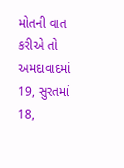મોતની વાત કરીએ તો અમદાવાદમાં 19, સુરતમાં 18,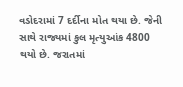વડોદરામાં 7 દર્દીના મોત થયા છે. જેની સાથે રાજ્યમાં કુલ મૃત્યુઆંક 4800 થયો છે. જરાતમાં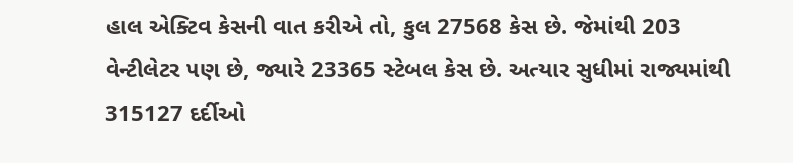હાલ એક્ટિવ કેસની વાત કરીએ તો, કુલ 27568 કેસ છે. જેમાંથી 203 વેન્ટીલેટર પણ છે, જ્યારે 23365 સ્ટેબલ કેસ છે. અત્યાર સુધીમાં રાજ્યમાંથી 315127 દર્દીઓ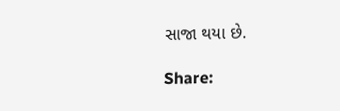સાજા થયા છે.

Share: